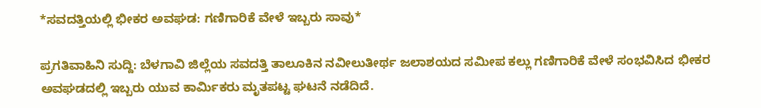*ಸವದತ್ತಿಯಲ್ಲಿ ಭೀಕರ ಅವಘಡ: ಗಣಿಗಾರಿಕೆ ವೇಳೆ ಇಬ್ಬರು ಸಾವು*

ಪ್ರಗತಿವಾಹಿನಿ ಸುದ್ದಿ: ಬೆಳಗಾವಿ ಜಿಲ್ಲೆಯ ಸವದತ್ತಿ ತಾಲೂಕಿನ ನವೀಲುತೀರ್ಥ ಜಲಾಶಯದ ಸಮೀಪ ಕಲ್ಲು ಗಣಿಗಾರಿಕೆ ವೇಳೆ ಸಂಭವಿಸಿದ ಭೀಕರ ಅವಘಡದಲ್ಲಿ ಇಬ್ಬರು ಯುವ ಕಾರ್ಮಿಕರು ಮೃತಪಟ್ಟ ಘಟನೆ ನಡೆದಿದೆ.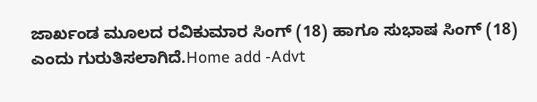ಜಾರ್ಖಂಡ ಮೂಲದ ರವಿಕುಮಾರ ಸಿಂಗ್ (18) ಹಾಗೂ ಸುಭಾಷ ಸಿಂಗ್ (18) ಎಂದು ಗುರುತಿಸಲಾಗಿದೆ.Home add -Advt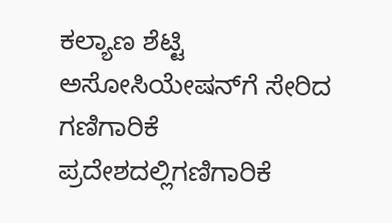ಕಲ್ಯಾಣ ಶೆಟ್ಟಿ ಅಸೋಸಿಯೇಷನ್‌ಗೆ ಸೇರಿದ ಗಣಿಗಾರಿಕೆ ಪ್ರದೇಶದಲ್ಲಿಗಣಿಗಾರಿಕೆ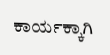ಕಾರ್ಯಕ್ಕಾಗಿ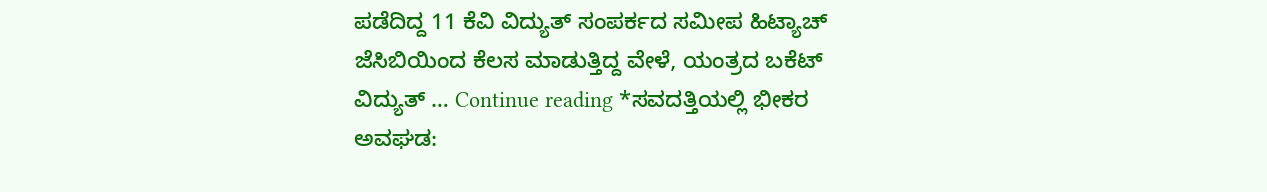ಪಡೆದಿದ್ದ 11 ಕೆವಿ ವಿದ್ಯುತ್ ಸಂಪರ್ಕದ ಸಮೀಪ ಹಿಟ್ಯಾಚ್ ಜೆಸಿಬಿಯಿಂದ ಕೆಲಸ ಮಾಡುತ್ತಿದ್ದ ವೇಳೆ, ಯಂತ್ರದ ಬಕೆಟ್ ವಿದ್ಯುತ್ … Continue reading *ಸವದತ್ತಿಯಲ್ಲಿ ಭೀಕರ ಅವಘಡ: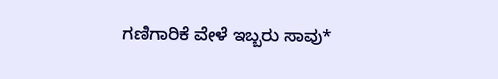ಗಣಿಗಾರಿಕೆ ವೇಳೆ ಇಬ್ಬರು ಸಾವು*